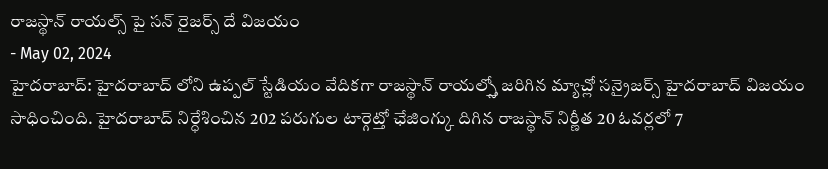రాజస్థాన్ రాయల్స్ పై సన్ రైజర్స్ దే విజయం
- May 02, 2024
హైదరాబాద్: హైదరాబాద్ లోని ఉప్పల్ స్టేడియం వేదికగా రాజస్థాన్ రాయల్స్తో జరిగిన మ్యాచ్లో సన్రైజర్స్ హైదరాబాద్ విజయం సాధించింది. హైదరాబాద్ నిర్ధేశించిన 202 పరుగుల టార్గెట్తో ఛేజింగ్కు దిగిన రాజస్థాన్ నిర్ణీత 20 ఓవర్లలో 7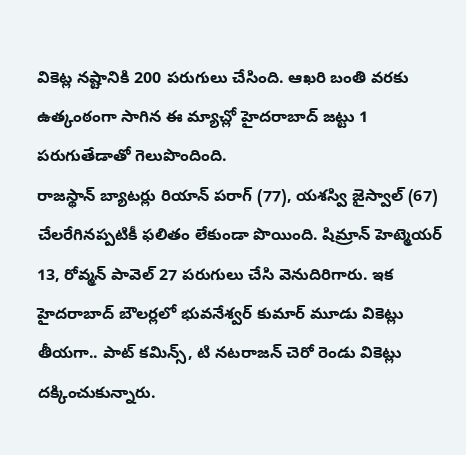వికెట్ల నష్టానికి 200 పరుగులు చేసింది. ఆఖరి బంతి వరకు ఉత్కంఠంగా సాగిన ఈ మ్యాచ్లో హైదరాబాద్ జట్టు 1 పరుగుతేడాతో గెలుపొందింది.
రాజస్థాన్ బ్యాటర్లు రియాన్ పరాగ్ (77), యశస్వి జైస్వాల్ (67) చేలరేగినప్పటికీ ఫలితం లేకుండా పొయింది. షిమ్రాన్ హెట్మెయర్ 13, రోవ్మన్ పావెల్ 27 పరుగులు చేసి వెనుదిరిగారు. ఇక హైదరాబాద్ బౌలర్లలో భువనేశ్వర్ కుమార్ మూడు వికెట్లు తీయగా.. పాట్ కమిన్స్, టి నటరాజన్ చెరో రెండు వికెట్లు దక్కించుకున్నారు.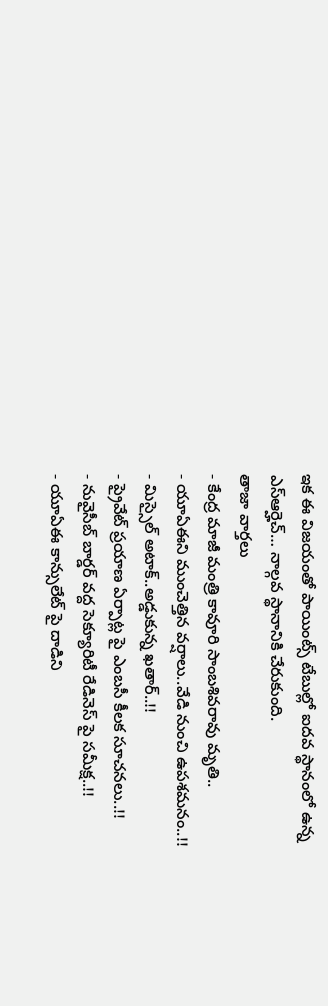ఇక ఈ విజయంతో పాయింట్స్ టేబుల్లో ఐదవ స్థానంలో ఉన్న ఎస్ఆర్హెచ్… నాల్గవ స్థానానికి చేరుకుంది.
తాజా వార్తలు
- కేంద్ర మాజీ మంత్రి కావూరి సాంబశివరావు మృతి..
- యూఏఈని ముంచెత్తిన వర్షాలు..వేడి నుంచి ఉపశమనం..!!
- మిస్సైల్ అటాక్..అడ్డుకున్న ఖతార్..!!
- ప్రైవేట్ ప్రయాణ ఏర్పాట్ల పై ఎంబసీ కీలక సూచనలు..!!
- నువైసీబ్ బార్డర్ వద్ద సెక్యూరిటీ రేడినెస్ పై సమీక్ష..!!
- యూఏఈ కాన్సులేట్ పై దాడిని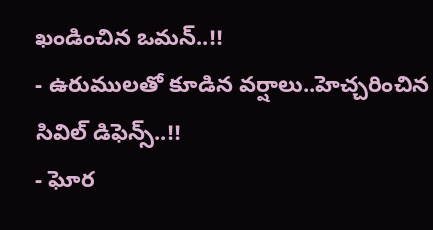ఖండించిన ఒమన్..!!
- ఉరుములతో కూడిన వర్షాలు..హెచ్చరించిన సివిల్ డిఫెన్స్..!!
- ఘోర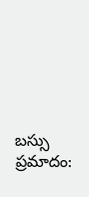బస్సు ప్రమాదం: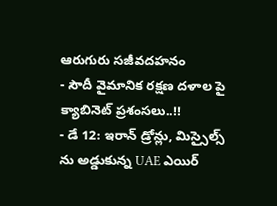ఆరుగురు సజీవదహనం
- సౌదీ వైమానిక రక్షణ దళాల పై క్యాబినెట్ ప్రశంసలు..!!
- డే 12: ఇరాన్ డ్రోన్లు, మిస్సైల్స్ ను అడ్డుకున్న UAE ఎయిర్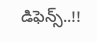డిఫెన్స్..!!